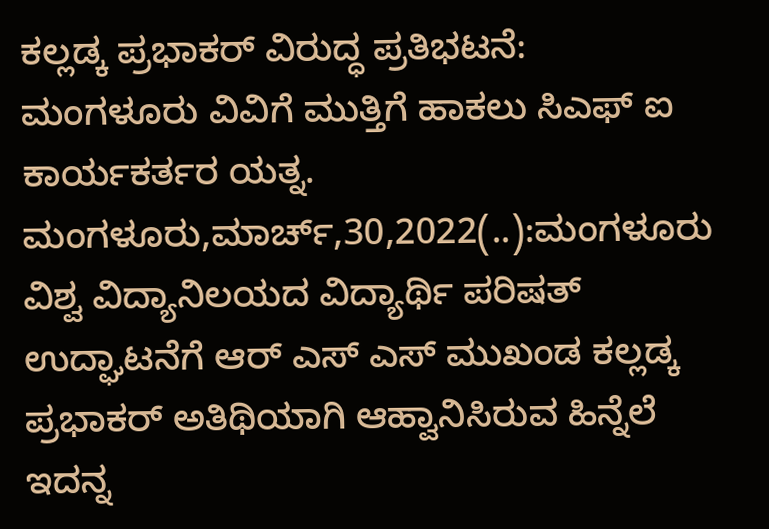ಕಲ್ಲಡ್ಕ ಪ್ರಭಾಕರ್ ವಿರುದ್ಧ ಪ್ರತಿಭಟನೆ: ಮಂಗಳೂರು ವಿವಿಗೆ ಮುತ್ತಿಗೆ ಹಾಕಲು ಸಿಎಫ್ ಐ ಕಾರ್ಯಕರ್ತರ ಯತ್ನ. ಮಂಗಳೂರು,ಮಾರ್ಚ್,30,2022(..):ಮಂಗಳೂರು ವಿಶ್ವ ವಿದ್ಯಾನಿಲಯದ ವಿದ್ಯಾರ್ಥಿ ಪರಿಷತ್ ಉದ್ಘಾಟನೆಗೆ ಆರ್ ಎಸ್ ಎಸ್ ಮುಖಂಡ ಕಲ್ಲಡ್ಕ ಪ್ರಭಾಕರ್ ಅತಿಥಿಯಾಗಿ ಆಹ್ವಾನಿಸಿರುವ ಹಿನ್ನೆಲೆ ಇದನ್ನ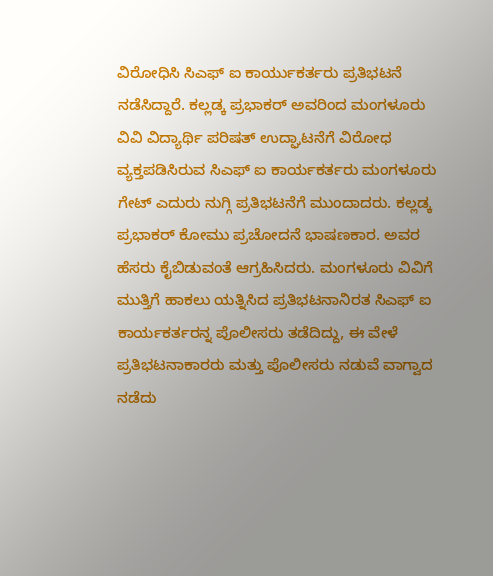ವಿರೋಧಿಸಿ ಸಿಎಫ್ ಐ ಕಾರ್ಯುಕರ್ತರು ಪ್ರತಿಭಟನೆ ನಡೆಸಿದ್ದಾರೆ. ಕಲ್ಲಡ್ಕ ಪ್ರಭಾಕರ್ ಅವರಿಂದ ಮಂಗಳೂರು ವಿವಿ ವಿದ್ಯಾರ್ಥಿ ಪರಿಷತ್ ಉದ್ಘಾಟನೆಗೆ ವಿರೋಧ ವ್ಯಕ್ತಪಡಿಸಿರುವ ಸಿಎಫ್ ಐ ಕಾರ್ಯಕರ್ತರು ಮಂಗಳೂರು ಗೇಟ್ ಎದುರು ನುಗ್ಗಿ ಪ್ರತಿಭಟನೆಗೆ ಮುಂದಾದರು. ಕಲ್ಲಡ್ಕ ಪ್ರಭಾಕರ್ ಕೋಮು ಪ್ರಚೋದನೆ ಭಾಷಣಕಾರ. ಅವರ ಹೆಸರು ಕೈಬಿಡುವಂತೆ ಆಗ್ರಹಿಸಿದರು. ಮಂಗಳೂರು ವಿವಿಗೆ ಮುತ್ತಿಗೆ ಹಾಕಲು ಯತ್ನಿಸಿದ ಪ್ರತಿಭಟನಾನಿರತ ಸಿಎಫ್ ಐ ಕಾರ್ಯಕರ್ತರನ್ನ ಪೊಲೀಸರು ತಡೆದಿದ್ದು, ಈ ವೇಳೆ ಪ್ರತಿಭಟನಾಕಾರರು ಮತ್ತು ಪೊಲೀಸರು ನಡುವೆ ವಾಗ್ವಾದ ನಡೆದು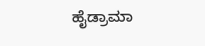ಹೈಡ್ರಾಮಾ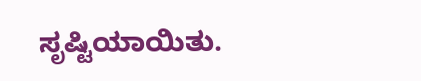ಸೃಷ್ಟಿಯಾಯಿತು.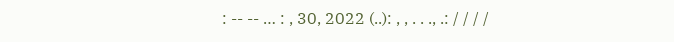: -- -- … : , 30, 2022 (..): , , . . ., .: / / / /